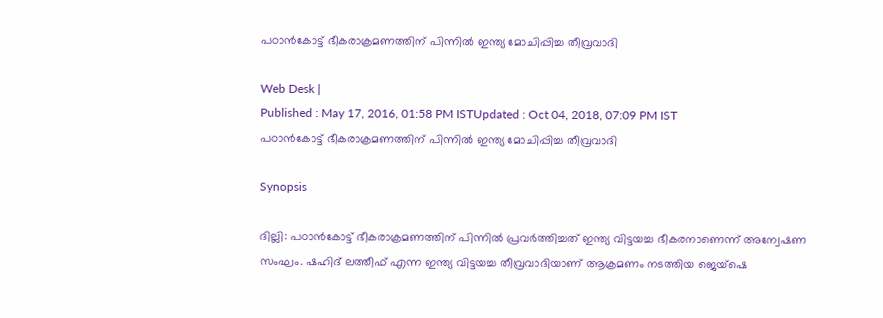പഠാന്‍കോട്ട് ഭീകരാക്രമണത്തിന് പിന്നില്‍ ഇന്ത്യ മോചിപ്പിച്ച തീവ്രവാദി

Web Desk |
Published : May 17, 2016, 01:58 PM ISTUpdated : Oct 04, 2018, 07:09 PM IST
പഠാന്‍കോട്ട് ഭീകരാക്രമണത്തിന് പിന്നില്‍ ഇന്ത്യ മോചിപ്പിച്ച തീവ്രവാദി

Synopsis

ദില്ലി: പഠാന്‍കോട്ട് ഭീകരാക്രമണത്തിന് പിന്നില്‍ പ്രവര്‍ത്തിച്ചത് ഇന്ത്യ വിട്ടയച്ച ഭീകരനാണെന്ന് അന്വേഷണ സംഘം. ഷഹിദ് ലത്തീഫ് എന്ന ഇന്ത്യ വിട്ടയച്ച തീവ്രവാദിയാണ് ആക്രമണം നടത്തിയ ജെയ്‌ഷെ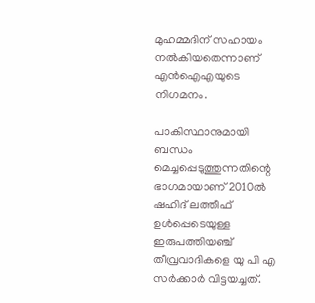മുഹമ്മദിന് സഹായം നല്‍കിയതെന്നാണ് എന്‍ഐഎയുടെ നിഗമനം.

പാകിസ്ഥാനുമായി ബന്ധം മെച്ചപ്പെടുത്തുന്നതിന്റെ ഭാഗമായാണ് 2010ല്‍ ഷഹിദ് ലത്തീഫ് ഉള്‍പ്പെടെയുള്ള ഇരുപത്തിയഞ്ച് തീവ്രവാദികളെ യു പി എ സര്‍ക്കാര്‍ വിട്ടയച്ചത്.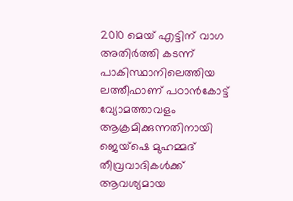2010 മെയ് എട്ടിന് വാഗ അതിര്‍ത്തി കടന്ന് പാകിസ്ഥാനിലെത്തിയ ലത്തീഫാണ് പഠാന്‍കോട്ട് വ്യോമത്താവളം ആക്രമിക്കുന്നതിനായി ജെയ്‌ഷെ മുഹമ്മദ് തീവ്രവാദികള്‍ക്ക് ആവശ്യമായ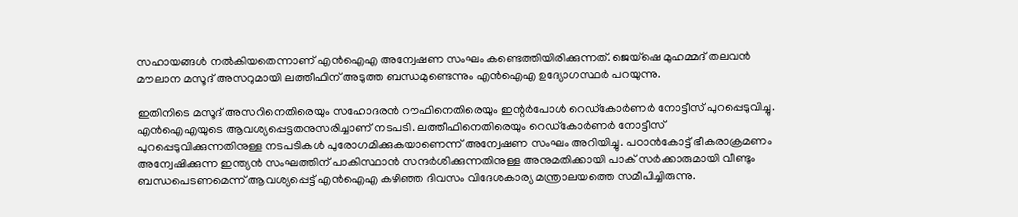സഹായങ്ങള്‍ നല്‍കിയതെന്നാണ് എന്‍ഐഎ അന്വേഷണ സംഘം കണ്ടെത്തിയിരിക്കുന്നത്. ജെയ്‌ഷെ മുഹമ്മദ് തലവന്‍ മൗലാന മസൂദ് അസറുമായി ലത്തീഫിന് അടുത്ത ബന്ധമുണ്ടെന്നും എന്‍ഐഎ ഉദ്യോഗസ്ഥര്‍ പറയുന്നു.

ഇതിനിടെ മസൂദ് അസറിനെതിരെയും സഹോദരന്‍ റൗഫിനെതിരെയും ഇന്റര്‍പോള്‍ റെഡ്‌കോര്‍ണര്‍ നോട്ടീസ് പുറപ്പെടുവിച്ചു. എന്‍ഐഎയുടെ ആവശ്യപ്പെട്ടതനുസരിച്ചാണ് നടപടി. ലത്തീഫിനെതിരെയും റെഡ്‌കോര്‍ണര്‍ നോട്ടീസ് പുറപ്പെടുവിക്കുന്നതിനുള്ള നടപടികള്‍ പുരോഗമിക്കുകയാണെന്ന് അന്വേഷണ സംഘം അറിയിച്ചു. പഠാന്‍കോട്ട് ഭീകരാക്രമണം അന്വേഷിക്കുന്ന ഇന്ത്യന്‍ സംഘത്തിന് പാകിസ്ഥാന്‍ സന്ദര്‍ശിക്കുന്നതിനുള്ള അനുമതിക്കായി പാക് സര്‍ക്കാരുമായി വീണ്ടും ബന്ധപെടണമെന്ന് ആവശ്യപ്പെട്ട് എന്‍ഐഎ കഴിഞ്ഞ ദിവസം വിദേശകാര്യ മന്ത്രാലയത്തെ സമീപിച്ചിരുന്നു.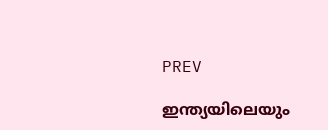PREV

ഇന്ത്യയിലെയും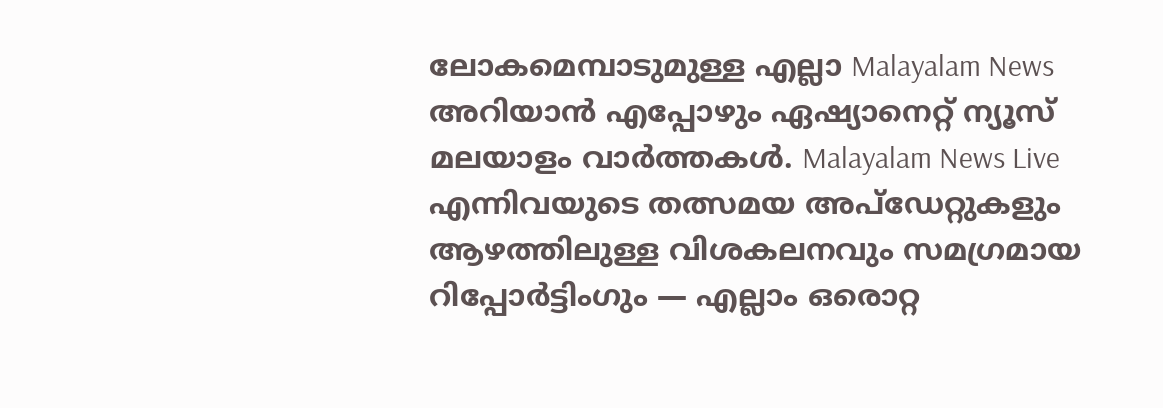ലോകമെമ്പാടുമുള്ള എല്ലാ Malayalam News അറിയാൻ എപ്പോഴും ഏഷ്യാനെറ്റ് ന്യൂസ് മലയാളം വാർത്തകൾ. Malayalam News Live എന്നിവയുടെ തത്സമയ അപ്‌ഡേറ്റുകളും ആഴത്തിലുള്ള വിശകലനവും സമഗ്രമായ റിപ്പോർട്ടിംഗും — എല്ലാം ഒരൊറ്റ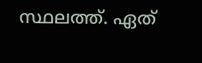സ്ഥലത്ത്. ഏത്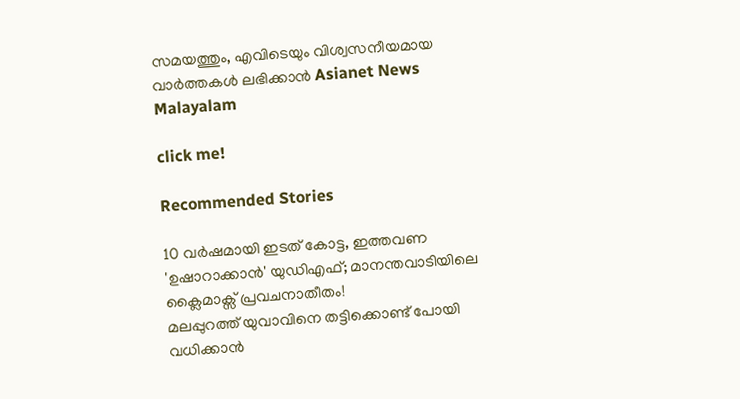സമയത്തും, എവിടെയും വിശ്വസനീയമായ വാർത്തകൾ ലഭിക്കാൻ Asianet News Malayalam

click me!

Recommended Stories

10 വർഷമായി ഇടത് കോട്ട, ഇത്തവണ 'ഉഷാറാക്കാൻ' യുഡിഎഫ്; മാനന്തവാടിയിലെ ക്ലൈമാക്സ് പ്രവചനാതീതം!
മലപ്പുറത്ത് യുവാവിനെ തട്ടിക്കൊണ്ട് പോയി വധിക്കാന്‍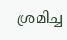ശ്രമിച്ച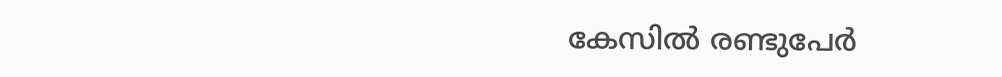കേസില്‍ രണ്ടുപേര്‍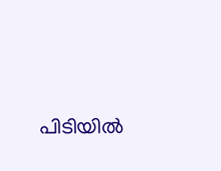പിടിയില്‍